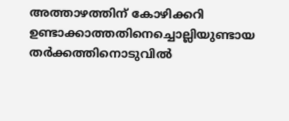അത്താഴത്തിന് കോഴിക്കറി ഉണ്ടാക്കാത്തതിനെച്ചൊല്ലിയുണ്ടായ തർക്കത്തിനൊടുവിൽ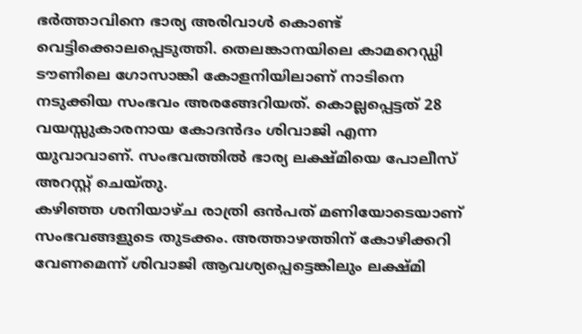ഭർത്താവിനെ ഭാര്യ അരിവാൾ കൊണ്ട് വെട്ടിക്കൊലപ്പെടുത്തി. തെലങ്കാനയിലെ കാമറെഡ്ഡി ടൗണിലെ ഗോസാങ്കി കോളനിയിലാണ് നാടിനെ നടുക്കിയ സംഭവം അരങ്ങേറിയത്. കൊല്ലപ്പെട്ടത് 28 വയസ്സുകാരനായ കോദൻദം ശിവാജി എന്ന യുവാവാണ്. സംഭവത്തിൽ ഭാര്യ ലക്ഷ്മിയെ പോലീസ് അറസ്റ്റ് ചെയ്തു.
കഴിഞ്ഞ ശനിയാഴ്ച രാത്രി ഒൻപത് മണിയോടെയാണ് സംഭവങ്ങളുടെ തുടക്കം. അത്താഴത്തിന് കോഴിക്കറി വേണമെന്ന് ശിവാജി ആവശ്യപ്പെട്ടെങ്കിലും ലക്ഷ്മി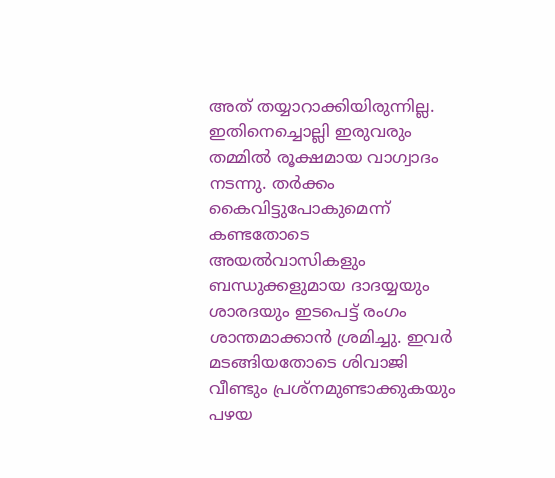അത് തയ്യാറാക്കിയിരുന്നില്ല. ഇതിനെച്ചൊല്ലി ഇരുവരും തമ്മിൽ രൂക്ഷമായ വാഗ്വാദം നടന്നു. തർക്കം കൈവിട്ടുപോകുമെന്ന് കണ്ടതോടെ അയൽവാസികളും ബന്ധുക്കളുമായ ദാദയ്യയും ശാരദയും ഇടപെട്ട് രംഗം ശാന്തമാക്കാൻ ശ്രമിച്ചു. ഇവർ മടങ്ങിയതോടെ ശിവാജി വീണ്ടും പ്രശ്നമുണ്ടാക്കുകയും പഴയ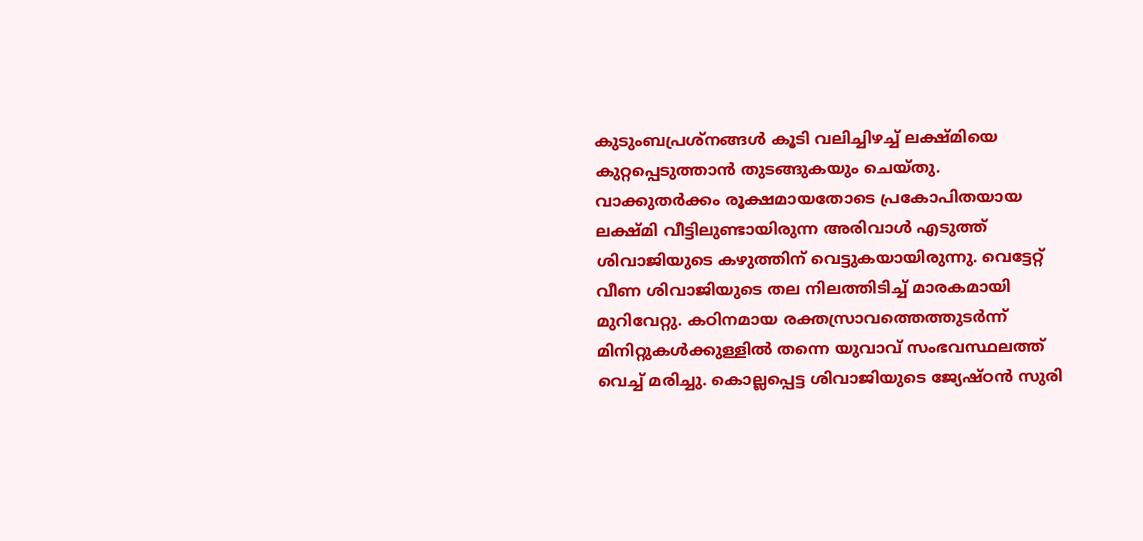കുടുംബപ്രശ്നങ്ങൾ കൂടി വലിച്ചിഴച്ച് ലക്ഷ്മിയെ കുറ്റപ്പെടുത്താൻ തുടങ്ങുകയും ചെയ്തു.
വാക്കുതർക്കം രൂക്ഷമായതോടെ പ്രകോപിതയായ ലക്ഷ്മി വീട്ടിലുണ്ടായിരുന്ന അരിവാൾ എടുത്ത് ശിവാജിയുടെ കഴുത്തിന് വെട്ടുകയായിരുന്നു. വെട്ടേറ്റ് വീണ ശിവാജിയുടെ തല നിലത്തിടിച്ച് മാരകമായി മുറിവേറ്റു. കഠിനമായ രക്തസ്രാവത്തെത്തുടർന്ന് മിനിറ്റുകൾക്കുള്ളിൽ തന്നെ യുവാവ് സംഭവസ്ഥലത്ത് വെച്ച് മരിച്ചു. കൊല്ലപ്പെട്ട ശിവാജിയുടെ ജ്യേഷ്ഠൻ സുരി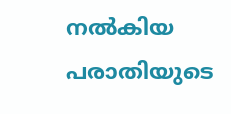നൽകിയ പരാതിയുടെ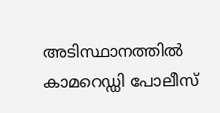അടിസ്ഥാനത്തിൽ കാമറെഡ്ഡി പോലീസ്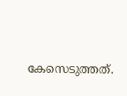കേസെടുത്തത്.